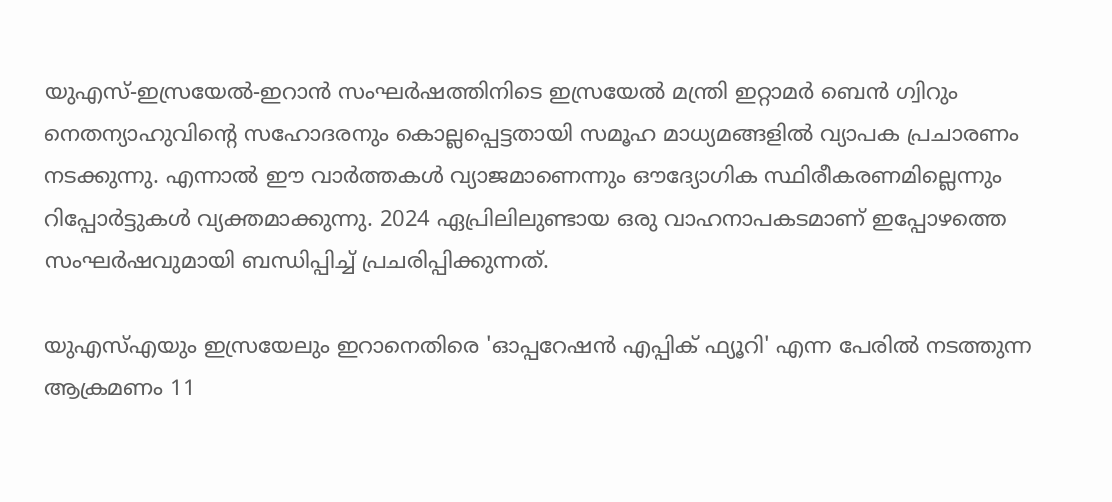യുഎസ്-ഇസ്രയേൽ-ഇറാൻ സംഘർഷത്തിനിടെ ഇസ്രയേൽ മന്ത്രി ഇറ്റാമർ ബെൻ ഗ്വിറും നെതന്യാഹുവിന്‍റെ സഹോദരനും കൊല്ലപ്പെട്ടതായി സമൂഹ മാധ്യമങ്ങളിൽ വ്യാപക പ്രചാരണം നടക്കുന്നു. എന്നാൽ ഈ വാർത്തകൾ വ്യാജമാണെന്നും ഔദ്യോഗിക സ്ഥിരീകരണമില്ലെന്നും റിപ്പോർട്ടുകൾ വ്യക്തമാക്കുന്നു. 2024 ഏപ്രിലിലുണ്ടായ ഒരു വാഹനാപകടമാണ് ഇപ്പോഴത്തെ സംഘർഷവുമായി ബന്ധിപ്പിച്ച് പ്രചരിപ്പിക്കുന്നത്.

യുഎസ്എയും ഇസ്രയേലും ഇറാനെതിരെ 'ഓപ്പറേഷൻ എപ്പിക് ഫ്യൂറി' എന്ന പേരിൽ നടത്തുന്ന ആക്രമണം 11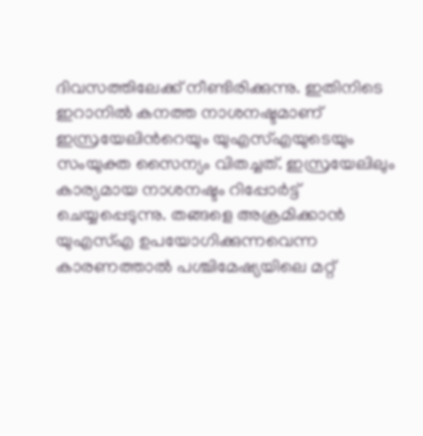ദിവസത്തിലേക്ക് നീണ്ടിരിക്കുന്നു. ഇതിനിടെ ഇറാനിൽ കനത്ത നാശനഷ്ടമാണ് ഇസ്രയേലിന്‍റെയും യുഎസ്എയുടെയും സംയുക്ത സൈന്യം വിതച്ചത്. ഇസ്രയേലിലും കാര്യമായ നാശനഷ്ടം റിപ്പോര്‍ട്ട് ചെയ്യപ്പെടുന്നു. തങ്ങളെ അക്രമിക്കാൻ യുഎസ്എ ഉപയോഗിക്കുന്നവെന്ന കാരണത്താൽ പശ്ചിമേഷ്യയിലെ മറ്റ്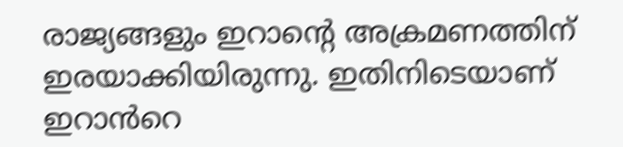രാജ്യങ്ങളും ഇറാന്‍റെ അക്രമണത്തിന് ഇരയാക്കിയിരുന്നു. ഇതിനിടെയാണ് ഇറാൻറെ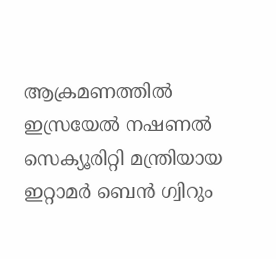ആക്രമണത്തിൽ ഇസ്രയേൽ നഷണൽ സെക്യൂരിറ്റി മന്ത്രിയായ ഇറ്റാമർ ബെൻ ഗ്വിറും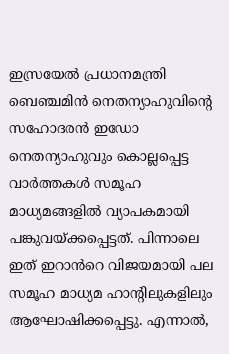ഇസ്രയേൽ പ്രധാനമന്ത്രി ബെഞ്ചമിൻ നെതന്യാഹുവിന്‍റെ സഹോദരൻ ഇഡോ നെതന്യാഹുവും കൊല്ലപ്പെട്ട വാർത്തകൾ സമൂഹ മാധ്യമങ്ങളിൽ വ്യാപകമായി പങ്കുവയ്ക്കപ്പെട്ടത്. പിന്നാലെ ഇത് ഇറാൻറെ വിജയമായി പല സമൂഹ മാധ്യമ ഹാന്‍റിലുകളിലും ആഘോഷിക്കപ്പെട്ടു. എന്നാൽ,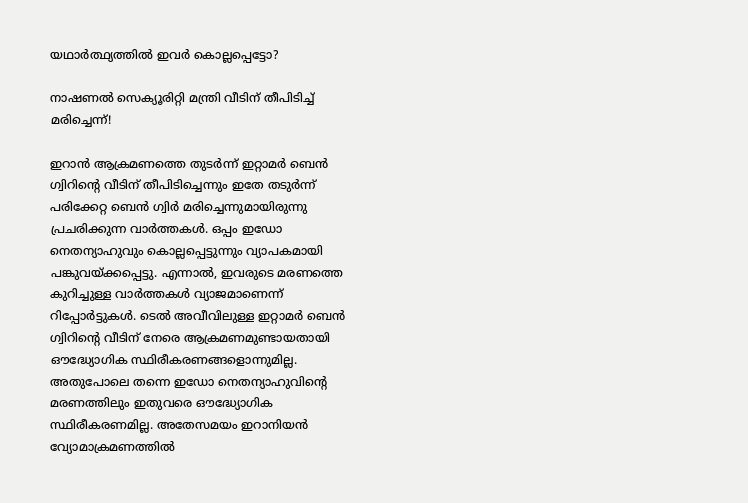യഥാർത്ഥ്യത്തിൽ ഇവർ കൊല്ലപ്പെട്ടോ?

നാഷണൽ സെക്യൂരിറ്റി മന്ത്രി വീടിന് തീപിടിച്ച് മരിച്ചെന്ന്!

ഇറാൻ ആക്രമണത്തെ തുടർന്ന് ഇറ്റാമർ ബെൻ ഗ്വിറിന്‍റെ വീടിന് തീപിടിച്ചെന്നും ഇതേ തടുർന്ന് പരിക്കേറ്റ ബെൻ ഗ്വിർ മരിച്ചെന്നുമായിരുന്നു പ്രചരിക്കുന്ന വാർത്തകൾ. ഒപ്പം ഇഡോ നെതന്യാഹുവും കൊല്ലപ്പെട്ടുന്നും വ്യാപകമായി പങ്കുവയ്ക്കപ്പെട്ടു. എന്നാൽ, ഇവരുടെ മരണത്തെ കുറിച്ചുള്ള വാർത്തകൾ വ്യാജമാണെന്ന് റിപ്പോര്‍ട്ടുകൾ. ടെൽ അവീവിലുള്ള ഇറ്റാമർ ബെൻ ഗ്വിറിന്‍റെ വീടിന് നേരെ ആക്രമണമുണ്ടായതായി ഔദ്ധ്യോഗിക സ്ഥിരീകരണങ്ങളൊന്നുമില്ല. അതുപോലെ തന്നെ ഇഡോ നെതന്യാഹുവിന്‍റെ മരണത്തിലും ഇതുവരെ ഔദ്ധ്യോഗിക സ്ഥിരീകരണമില്ല. അതേസമയം ഇറാനിയൻ വ്യോമാക്രമണത്തിൽ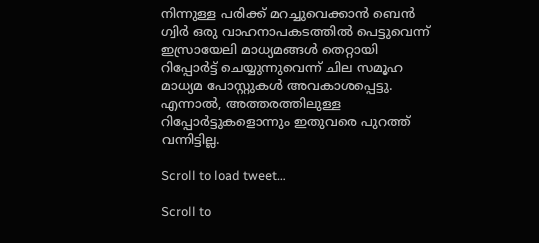നിന്നുള്ള പരിക്ക് മറച്ചുവെക്കാൻ ബെൻ ഗ്വിർ ഒരു വാഹനാപകടത്തിൽ പെട്ടുവെന്ന് ഇസ്രായേലി മാധ്യമങ്ങൾ തെറ്റായി റിപ്പോർട്ട് ചെയ്യുന്നുവെന്ന് ചില സമൂഹ മാധ്യമ പോസ്റ്റുകൾ അവകാശപ്പെട്ടു. എന്നാൽ, അത്തരത്തിലുള്ള റിപ്പോര്‍ട്ടുകളൊന്നും ഇതുവരെ പുറത്ത് വന്നിട്ടില്ല.

Scroll to load tweet…

Scroll to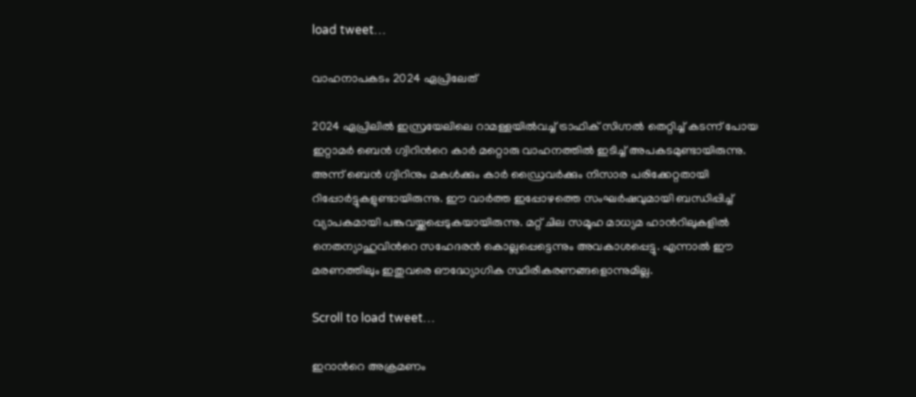load tweet…

വാഹനാപകടം 2024 ഏപ്രിലേത്

2024 ഏപ്രിലിൽ ഇസ്രയേലിലെ റാമള്ളയിൽവച്ച് ട്രാഫിക് സിഗ്നൽ തെറ്റിച്ച് കടന്ന് പോയ ഇറ്റാമർ ബെൻ ഗ്വിറിന്‍റെ കാർ മറ്റൊരു വാഹനത്തിൽ ഇടിച്ച് അപകടമുണ്ടായിരുന്നു. അന്ന് ബെൻ ഗ്വിറിനും മകൾക്കും കാർ ഡ്രൈവർക്കും നിസാര പരിക്കേറ്റതായി റിപ്പോർട്ടുകളുണ്ടായിരുന്നു. ഈ വ‍ാർത്ത ഇപ്പോഴത്തെ സംഘർഷവുമായി ബന്ധിപ്പിച്ച് വ്യാപകമായി പങ്കുവയ്ക്കപ്പെടുകയായിരുന്നു. മറ്റ് ചില സമൂഹ മാധ്യമ ഹാന്‍റിലുകളിൽ നെതന്യാഹുവിന്‍റെ സഹേദരൻ കൊല്ലപ്പെട്ടെന്നും അവകാശപ്പെട്ടു. എന്നാൽ ഈ മരണത്തിലും ഇതുവരെ ഔദ്ധ്യോഗിക സ്ഥിരീകരണങ്ങളൊന്നുമില്ല.

Scroll to load tweet…

ഇറാൻറെ അക്രമണം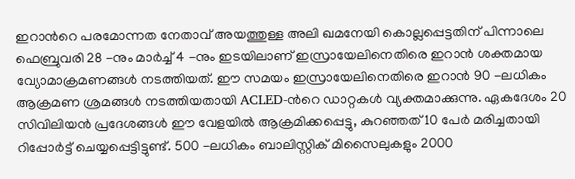ഇറാൻറെ പരമോന്നത നേതാവ് അയത്തുള്ള അലി ഖമനേയി കൊല്ലപ്പെട്ടതിന് പിന്നാലെ ഫെബ്രുവരി 28 -നും മാർച്ച് 4 -നും ഇടയിലാണ് ഇസ്രായേലിനെതിരെ ഇറാൻ ശക്തമായ വ്യോമാക്രമണങ്ങൾ നടത്തിയത്. ഈ സമയം ഇസ്രായേലിനെതിരെ ഇറാൻ 90 -ലധികം ആക്രമണ ശ്രമങ്ങൾ നടത്തിയതായി ACLED-ന്‍റെ ഡാറ്റകൾ വ്യക്തമാക്കുന്നു. ഏകദേശം 20 സിവിലിയൻ പ്രദേശങ്ങൾ ഈ വേളയിൽ ആക്രമിക്കപ്പെട്ടു, കുറഞ്ഞത് 10 പേർ മരിച്ചതായി റിപ്പോർട്ട് ചെയ്യപ്പെട്ടിട്ടുണ്ട്. 500 -ലധികം ബാലിസ്റ്റിക് മിസൈലുകളും 2000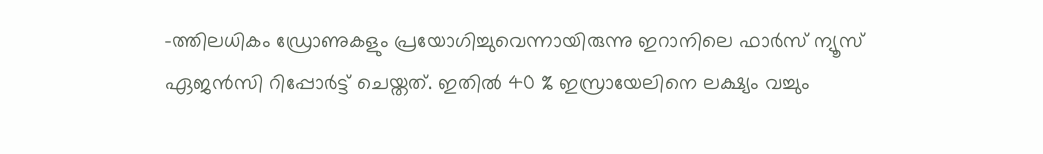-ത്തിലധികം ഡ്രോണുകളും പ്രയോഗിച്ചുവെന്നായിരുന്നു ഇറാനിലെ ഫാർസ് ന്യൂസ് ഏജൻസി റിപ്പോര്‍ട്ട് ചെയ്തത്. ഇതിൽ 40 % ഇസ്രായേലിനെ ലക്ഷ്യം വച്ചും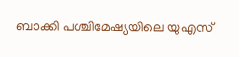ബാക്കി പശ്ചിമേഷ്യയിലെ യുഎസ്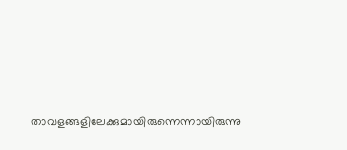താവളങ്ങളിലേക്കുമായിരുന്നെന്നായിരുന്നു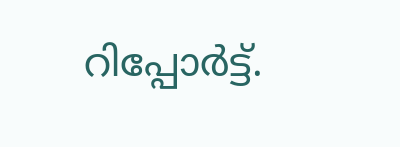റിപ്പോര്‍ട്ട്.